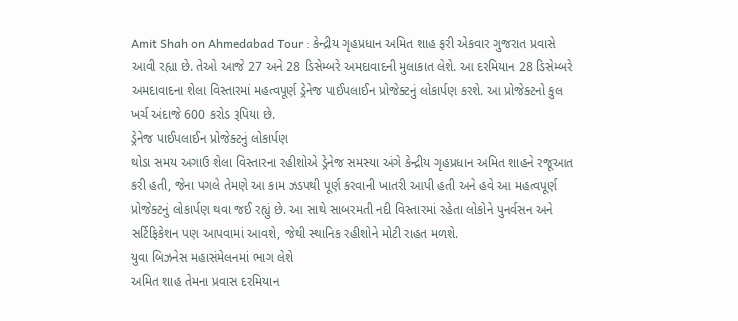Amit Shah on Ahmedabad Tour : કેન્દ્રીય ગૃહપ્રધાન અમિત શાહ ફરી એકવાર ગુજરાત પ્રવાસે આવી રહ્યા છે. તેઓ આજે 27 અને 28 ડિસેમ્બરે અમદાવાદની મુલાકાત લેશે. આ દરમિયાન 28 ડિસેમ્બરે અમદાવાદના શેલા વિસ્તારમાં મહત્વપૂર્ણ ડ્રેનેજ પાઈપલાઈન પ્રોજેક્ટનું લોકાર્પણ કરશે. આ પ્રોજેક્ટનો કુલ ખર્ચ અંદાજે 600 કરોડ રૂપિયા છે.
ડ્રેનેજ પાઈપલાઈન પ્રોજેક્ટનું લોકાર્પણ
થોડા સમય અગાઉ શેલા વિસ્તારના રહીશોએ ડ્રેનેજ સમસ્યા અંગે કેન્દ્રીય ગૃહપ્રધાન અમિત શાહને રજૂઆત કરી હતી, જેના પગલે તેમણે આ કામ ઝડપથી પૂર્ણ કરવાની ખાતરી આપી હતી અને હવે આ મહત્વપૂર્ણ પ્રોજેક્ટનું લોકાર્પણ થવા જઈ રહ્યું છે. આ સાથે સાબરમતી નદી વિસ્તારમાં રહેતા લોકોને પુનર્વસન અને સર્ટિફિકેશન પણ આપવામાં આવશે, જેથી સ્થાનિક રહીશોને મોટી રાહત મળશે.
યુવા બિઝનેસ મહાસંમેલનમાં ભાગ લેશે
અમિત શાહ તેમના પ્રવાસ દરમિયાન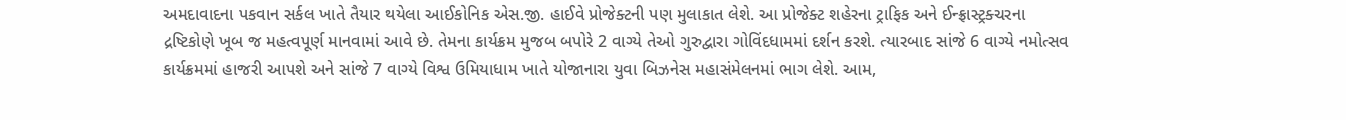અમદાવાદના પકવાન સર્કલ ખાતે તૈયાર થયેલા આઈકોનિક એસ.જી. હાઈવે પ્રોજેક્ટની પણ મુલાકાત લેશે. આ પ્રોજેક્ટ શહેરના ટ્રાફિક અને ઈન્ફ્રાસ્ટ્રક્ચરના દ્રષ્ટિકોણે ખૂબ જ મહત્વપૂર્ણ માનવામાં આવે છે. તેમના કાર્યક્રમ મુજબ બપોરે 2 વાગ્યે તેઓ ગુરુદ્વારા ગોવિંદધામમાં દર્શન કરશે. ત્યારબાદ સાંજે 6 વાગ્યે નમોત્સવ કાર્યક્રમમાં હાજરી આપશે અને સાંજે 7 વાગ્યે વિશ્વ ઉમિયાધામ ખાતે યોજાનારા યુવા બિઝનેસ મહાસંમેલનમાં ભાગ લેશે. આમ,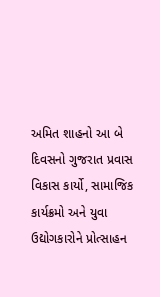અમિત શાહનો આ બે દિવસનો ગુજરાત પ્રવાસ વિકાસ કાર્યો, સામાજિક કાર્યક્રમો અને યુવા ઉદ્યોગકારોને પ્રોત્સાહન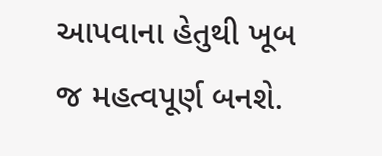આપવાના હેતુથી ખૂબ જ મહત્વપૂર્ણ બનશે.